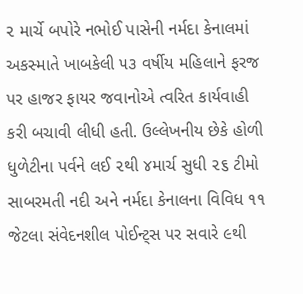૨ માર્ચે બપોરે નભોઈ પાસેની નર્મદા કેનાલમાં અકસ્માતે ખાબકેલી ૫૩ વર્ષીય મહિલાને ફરજ પર હાજર ફાયર જવાનોએ ત્વરિત કાર્યવાહી કરી બચાવી લીધી હતી. ઉલ્લેખનીય છેકે હોળી ધુળેટીના પર્વને લઈ ૨થી ૪માર્ચ સુધી ૨૬ ટીમો સાબરમતી નદી અને નર્મદા કેનાલના વિવિધ ૧૧ જેટલા સંવેદનશીલ પોઈન્ટ્સ પર સવારે ૯થી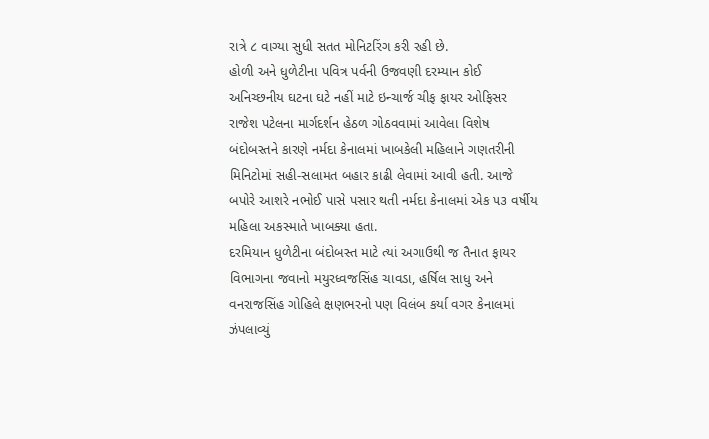રાત્રે ૮ વાગ્યા સુધી સતત મોનિટરિંગ કરી રહી છે.
હોળી અને ધુળેટીના પવિત્ર પર્વની ઉજવણી દરમ્યાન કોઈ અનિચ્છનીય ઘટના ઘટે નહીં માટે ઇન્ચાર્જ ચીફ ફાયર ઓફિસર રાજેશ પટેલના માર્ગદર્શન હેઠળ ગોઠવવામાં આવેલા વિશેષ બંદોબસ્તને કારણે નર્મદા કેનાલમાં ખાબકેલી મહિલાને ગણતરીની મિનિટોમાં સહી-સલામત બહાર કાઢી લેવામાં આવી હતી. આજે બપોરે આશરે નભોઈ પાસે પસાર થતી નર્મદા કેનાલમાં એક ૫૩ વર્ષીય મહિલા અકસ્માતે ખાબક્યા હતા.
દરમિયાન ધુળેટીના બંદોબસ્ત માટે ત્યાં અગાઉથી જ તૈનાત ફાયર વિભાગના જવાનો મયુરધ્વજસિંહ ચાવડા, હર્ષિલ સાધુ અને વનરાજસિંહ ગોહિલે ક્ષણભરનો પણ વિલંબ કર્યા વગર કેનાલમાં ઝંપલાવ્યું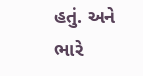હતું. અને ભારે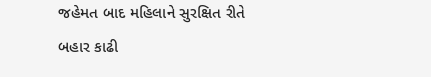જહેમત બાદ મહિલાને સુરક્ષિત રીતે બહાર કાઢી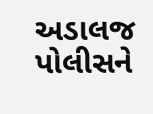અડાલજ પોલીસને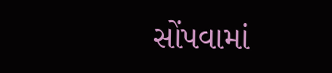સોંપવામાં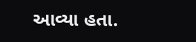આવ્યા હતા.